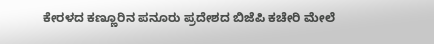ಕೇರಳದ ಕಣ್ಣೂರಿನ ಪನೂರು ಪ್ರದೇಶದ ಬಿಜೆಪಿ ಕಚೇರಿ ಮೇಲೆ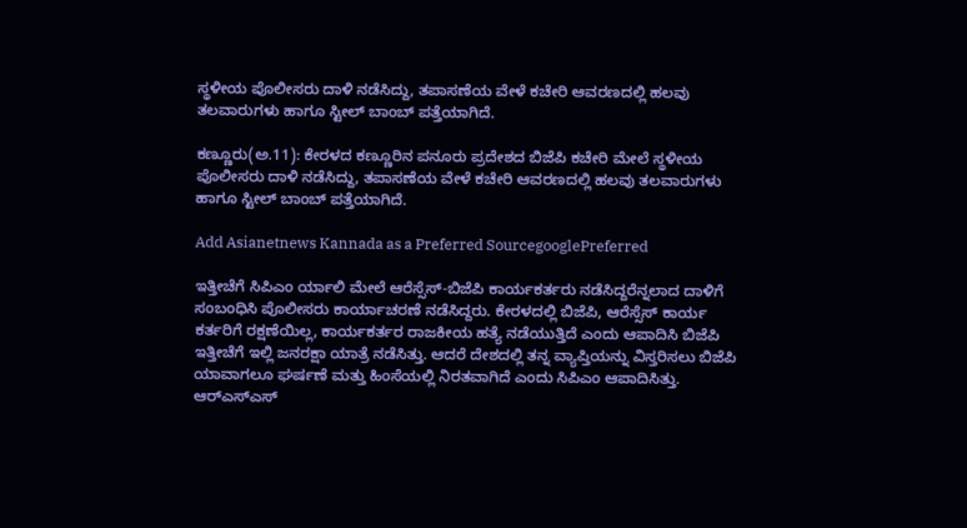ಸ್ಥಳೀಯ ಪೊಲೀಸರು ದಾಳಿ ನಡೆಸಿದ್ದು, ತಪಾಸಣೆಯ ವೇಳೆ ಕಚೇರಿ ಆವರಣದಲ್ಲಿ ಹಲವು ತಲವಾರುಗಳು ಹಾಗೂ ಸ್ಟೀಲ್ ಬಾಂಬ್ ಪತ್ತೆಯಾಗಿದೆ.

ಕಣ್ಣೂರು(ಅ.11): ಕೇರಳದ ಕಣ್ಣೂರಿನ ಪನೂರು ಪ್ರದೇಶದ ಬಿಜೆಪಿ ಕಚೇರಿ ಮೇಲೆ ಸ್ಥಳೀಯ ಪೊಲೀಸರು ದಾಳಿ ನಡೆಸಿದ್ದು, ತಪಾಸಣೆಯ ವೇಳೆ ಕಚೇರಿ ಆವರಣದಲ್ಲಿ ಹಲವು ತಲವಾರುಗಳು ಹಾಗೂ ಸ್ಟೀಲ್ ಬಾಂಬ್ ಪತ್ತೆಯಾಗಿದೆ.

Add Asianetnews Kannada as a Preferred SourcegooglePreferred

ಇತ್ತೀಚೆಗೆ ಸಿಪಿಎಂ ರ್ಯಾಲಿ ಮೇಲೆ ಆರೆಸ್ಸೆಸ್-ಬಿಜೆಪಿ ಕಾರ್ಯಕರ್ತರು ನಡೆಸಿದ್ದರೆನ್ನಲಾದ ದಾಳಿಗೆ ಸಂಬಂಧಿಸಿ ಪೊಲೀಸರು ಕಾರ್ಯಾಚರಣೆ ನಡೆಸಿದ್ದರು. ಕೇರಳದಲ್ಲಿ ಬಿಜೆಪಿ, ಆರೆಸ್ಸೆಸ್ ಕಾರ್ಯ ಕರ್ತರಿಗೆ ರಕ್ಷಣೆಯಿಲ್ಲ, ಕಾರ್ಯಕರ್ತರ ರಾಜಕೀಯ ಹತ್ಯೆ ನಡೆಯುತ್ತಿದೆ ಎಂದು ಆಪಾದಿಸಿ ಬಿಜೆಪಿ ಇತ್ತೀಚೆಗೆ ಇಲ್ಲಿ ಜನರಕ್ಷಾ ಯಾತ್ರೆ ನಡೆಸಿತ್ತು. ಆದರೆ ದೇಶದಲ್ಲಿ ತನ್ನ ವ್ಯಾಪ್ತಿಯನ್ನು ವಿಸ್ತರಿಸಲು ಬಿಜೆಪಿ ಯಾವಾಗಲೂ ಘರ್ಷಣೆ ಮತ್ತು ಹಿಂಸೆಯಲ್ಲಿ ನಿರತವಾಗಿದೆ ಎಂದು ಸಿಪಿಎಂ ಆಪಾದಿಸಿತ್ತು. ಆರ್‌ಎಸ್‌ಎಸ್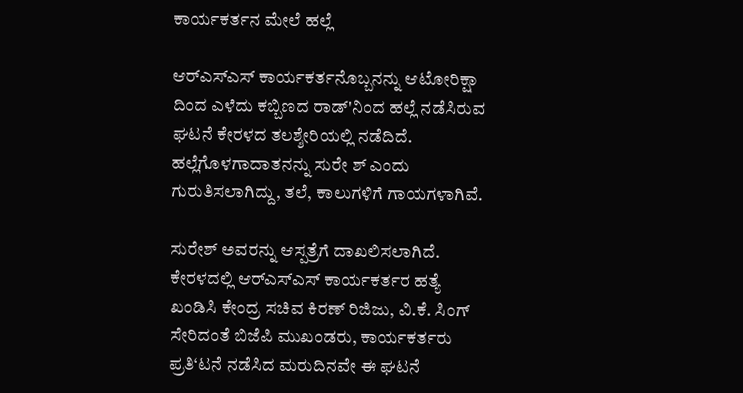ಕಾರ್ಯಕರ್ತನ ಮೇಲೆ ಹಲ್ಲೆ

ಆರ್‌ಎಸ್‌ಎಸ್ ಕಾರ್ಯಕರ್ತನೊಬ್ಬನನ್ನು ಆಟೋರಿಕ್ಷಾ ದಿಂದ ಎಳೆದು ಕಬ್ಬಿಣದ ರಾಡ್‌'ನಿಂದ ಹಲ್ಲೆ ನಡೆಸಿರುವ ಘಟನೆ ಕೇರಳದ ತಲಶ್ಶೇರಿಯಲ್ಲಿ ನಡೆದಿದೆ. ಹಲ್ಲೆಗೊಳಗಾದಾತನನ್ನು ಸುರೇ ಶ್ ಎಂದು ಗುರುತಿಸಲಾಗಿದ್ದು, ತಲೆ, ಕಾಲುಗಳಿಗೆ ಗಾಯಗಳಾಗಿವೆ.

ಸುರೇಶ್ ಅವರನ್ನು ಆಸ್ಪತ್ರೆಗೆ ದಾಖಲಿಸಲಾಗಿದೆ. ಕೇರಳದಲ್ಲಿ ಆರ್‌ಎಸ್‌ಎಸ್ ಕಾರ್ಯಕರ್ತರ ಹತ್ಯೆ ಖಂಡಿಸಿ ಕೇಂದ್ರ ಸಚಿವ ಕಿರಣ್ ರಿಜಿಜು, ವಿ.ಕೆ. ಸಿಂಗ್ ಸೇರಿದಂತೆ ಬಿಜೆಪಿ ಮುಖಂಡರು, ಕಾರ್ಯಕರ್ತರು ಪ್ರತಿ‘ಟನೆ ನಡೆಸಿದ ಮರುದಿನವೇ ಈ ಘಟನೆ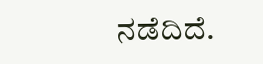ನಡೆದಿದೆ.